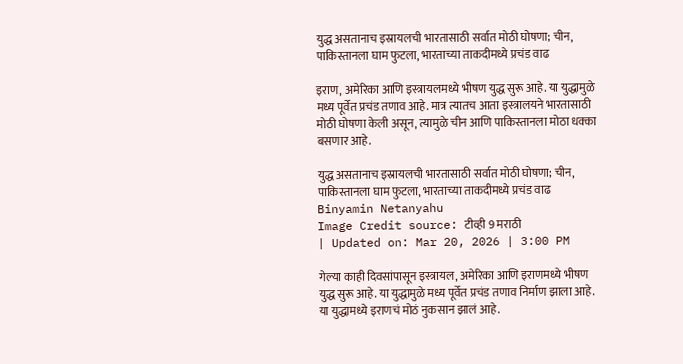युद्ध असतानाच इस्रायलची भारतासाठी सर्वात मोठी घोषणा; चीन, पाकिस्तानला घाम फुटला, भारताच्या ताकदीमध्ये प्रचंड वाढ

इराण, अमेरिका आणि इस्त्रायलमध्ये भीषण युद्ध सुरू आहे. या युद्धामुळे मध्य पूर्वेत प्रचंड तणाव आहे. मात्र त्यातच आता इस्त्रालयने भारतासाठी मोठी घोषणा केली असून, त्यामुळे चीन आणि पाकिस्तानला मोठा धक्का बसणार आहे.

युद्ध असतानाच इस्रायलची भारतासाठी सर्वात मोठी घोषणा; चीन, पाकिस्तानला घाम फुटला, भारताच्या ताकदीमध्ये प्रचंड वाढ
Binyamin Netanyahu
Image Credit source: टीव्ही 9 मराठी
| Updated on: Mar 20, 2026 | 3:00 PM

गेल्या काही दिवसांपासून इस्त्रायल, अमेरिका आणि इराणमध्ये भीषण युद्ध सुरू आहे. या युद्धामुळे मध्य पूर्वेत प्रचंड तणाव निर्माण झाला आहे. या युद्धामध्ये इराणचं मोठं नुकसान झालं आहे.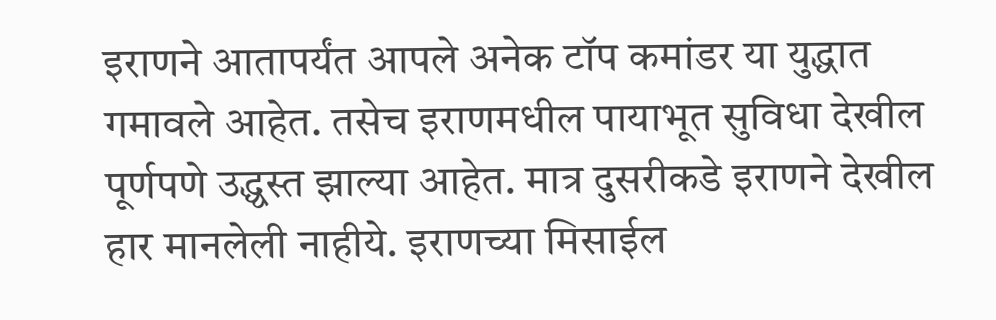इराणने आतापर्यंत आपले अनेक टॉप कमांडर या युद्धात गमावले आहेत. तसेच इराणमधील पायाभूत सुविधा देखील पूर्णपणे उद्ध्वस्त झाल्या आहेत. मात्र दुसरीकडे इराणने देखील हार मानलेली नाहीये. इराणच्या मिसाईल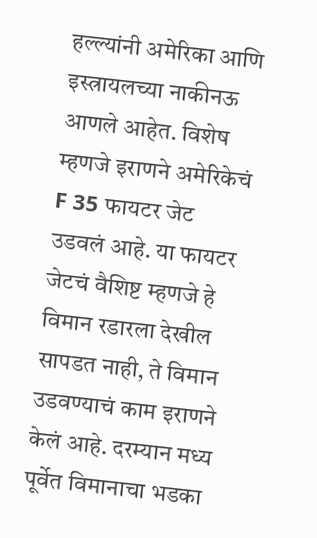हल्ल्यांनी अमेरिका आणि इस्त्रायलच्या नाकीनऊ आणले आहेत. विशेष म्हणजे इराणने अमेरिकेचं F 35 फायटर जेट उडवलं आहे. या फायटर जेटचं वैशिष्ट म्हणजे हे विमान रडारला देखील सापडत नाही, ते विमान उडवण्याचं काम इराणने केलं आहे. दरम्यान मध्य पूर्वेत विमानाचा भडका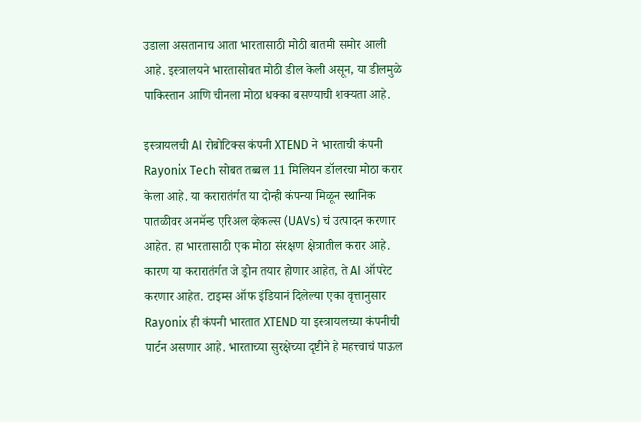उडाला असतानाच आता भारतासाठी मोठी बातमी समोर आली आहे. इस्त्रालयने भारतासोबत मोठी डील केली असून, या डीलमुळे पाकिस्तान आणि चीनला मोठा धक्का बसण्याची शक्यता आहे.

इस्त्रायलची AI रोबोटिक्स कंपनी XTEND ने भारताची कंपनी Rayonix Tech सोबत तब्बल 11 मिलियन डॉलरचा मोठा करार केला आहे. या करारातंर्गत या दोन्ही कंपन्या मिळून स्थानिक पातळीवर अनमॅन्ड एरिअल व्हेकल्स (UAVs) चं उत्पादन करणार आहेत. हा भारतासाठी एक मोठा संरक्षण क्षेत्रातील करार आहे. कारण या करारातंर्गत जे ड्रोन तयार होणार आहेत, ते AI ऑपरेट करणार आहेत. टाइम्स ऑफ इंडियानं दिलेल्या एका वृत्तानुसार Rayonix ही कंपनी भारतात XTEND या इस्त्रायलच्या कंपनीची पार्टन असणार आहे. भारताच्या सुरक्षेच्या दृष्टीने हे महत्त्वाचं पाऊल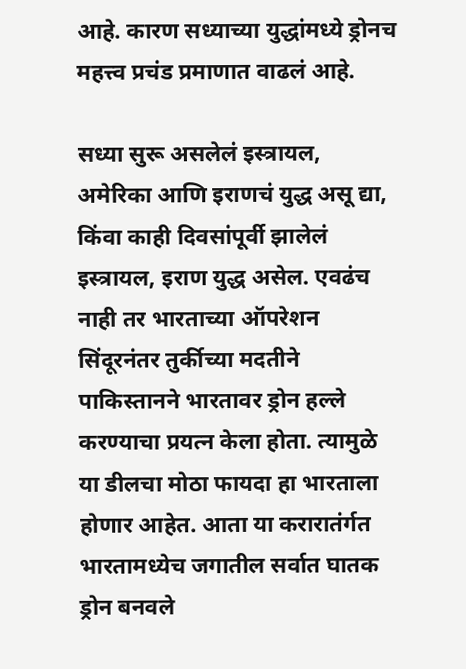आहे. कारण सध्याच्या युद्धांमध्ये ड्रोनच महत्त्व प्रचंड प्रमाणात वाढलं आहे.

सध्या सुरू असलेलं इस्त्रायल, अमेरिका आणि इराणचं युद्ध असू द्या, किंवा काही दिवसांपूर्वी झालेलं इस्त्रायल, इराण युद्ध असेल. एवढंच नाही तर भारताच्या ऑपरेशन सिंदूरनंतर तुर्कीच्या मदतीने पाकिस्तानने भारतावर ड्रोन हल्ले करण्याचा प्रयत्न केला होता. त्यामुळे या डीलचा मोठा फायदा हा भारताला होणार आहेत. आता या करारातंर्गत भारतामध्येच जगातील सर्वात घातक ड्रोन बनवले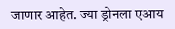जाणार आहेत. ज्या ड्रोनला एआय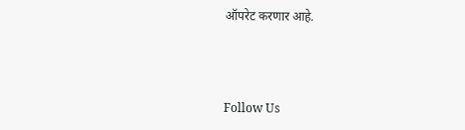ऑपरेट करणार आहे.



Follow Us